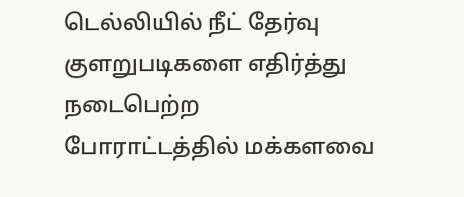டெல்லியில் நீட் தேர்வு குளறுபடிகளை எதிர்த்து நடைபெற்ற போராட்டத்தில் மக்களவை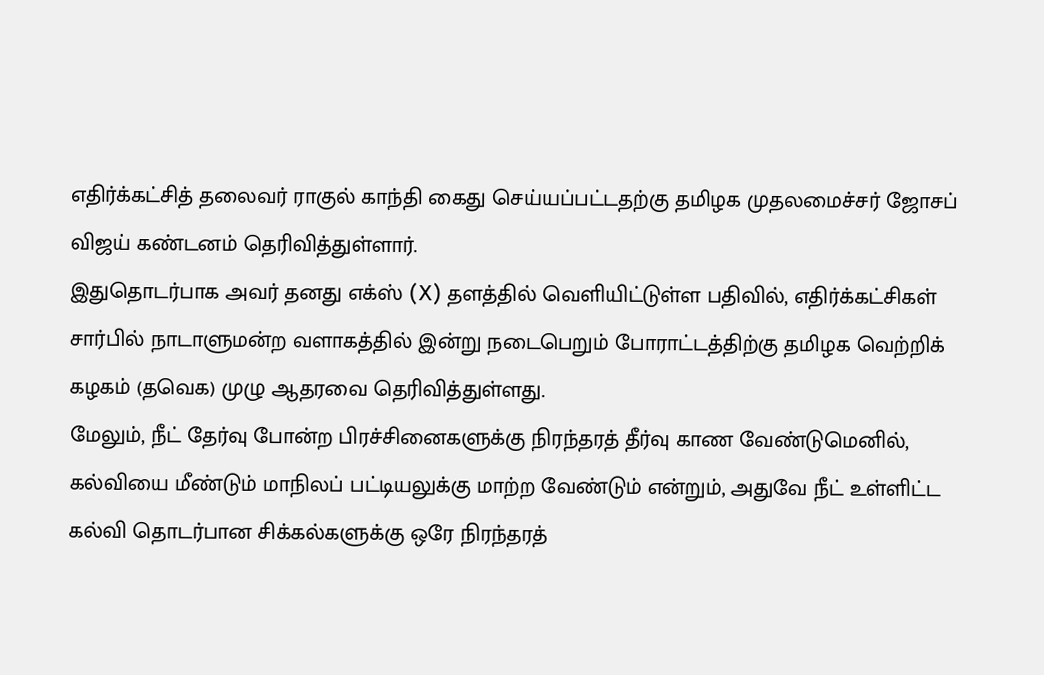எதிர்க்கட்சித் தலைவர் ராகுல் காந்தி கைது செய்யப்பட்டதற்கு தமிழக முதலமைச்சர் ஜோசப் விஜய் கண்டனம் தெரிவித்துள்ளார்.
இதுதொடர்பாக அவர் தனது எக்ஸ் (X) தளத்தில் வெளியிட்டுள்ள பதிவில், எதிர்க்கட்சிகள் சார்பில் நாடாளுமன்ற வளாகத்தில் இன்று நடைபெறும் போராட்டத்திற்கு தமிழக வெற்றிக் கழகம் (தவெக) முழு ஆதரவை தெரிவித்துள்ளது.
மேலும், நீட் தேர்வு போன்ற பிரச்சினைகளுக்கு நிரந்தரத் தீர்வு காண வேண்டுமெனில், கல்வியை மீண்டும் மாநிலப் பட்டியலுக்கு மாற்ற வேண்டும் என்றும், அதுவே நீட் உள்ளிட்ட கல்வி தொடர்பான சிக்கல்களுக்கு ஒரே நிரந்தரத்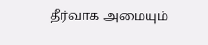தீர்வாக அமையும்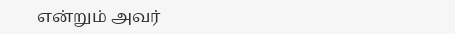என்றும் அவர்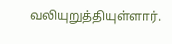வலியுறுத்தியுள்ளார்.